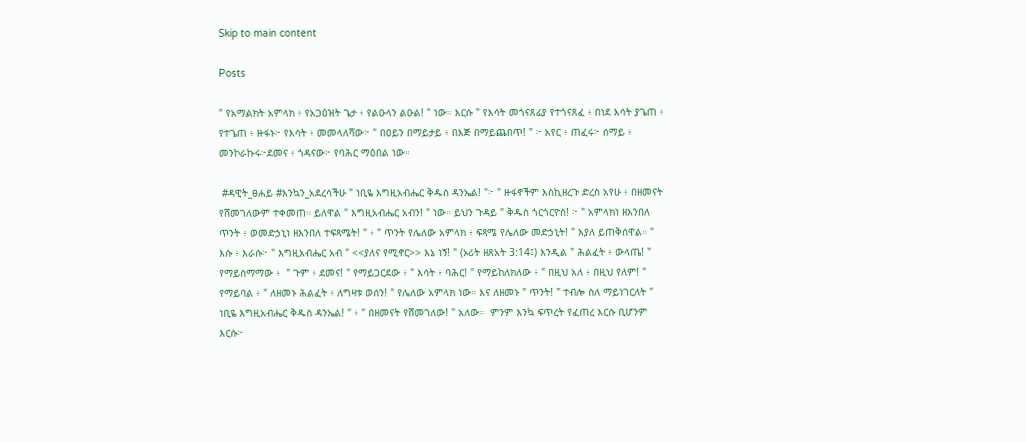Skip to main content

Posts

" የአማልክት አምላክ ፥ የአጋዕዝት ጌታ ፥ የልዑላን ልዑል! " ነው። እርሱ " የእሳት መጎናጸፊያ የተጎናጸፈ ፥ በነደ እሳት ያጌጠ ፥ የተጌጠ ፥ ዙፋኑ፦ የእሳት ፥ መመላለሻው፦ " በዐይን በማይታይ ፥ በእጅ በማይጨበጥ! " ፦ አየር ፥ ጠፈሩ፦ ሰማይ ፥ መንኮራኩሩ፦ደመና ፥ ጎዳናው፦ የባሕር ማዕበል ነው።

 #ዳዊት_ፀሐይ #እንኳን_አደረሳችሁ " ነቢዬ እግዚአብሔር ቅዱስ ዳንኤል! "፦ " ዙፋኖችም እስኪዘረጉ ድረስ አየሁ ፥ በዘመናት የሸመገለውም ተቀመጠ። ይለዋል " እግዚአብሔር አብን! " ነው። ይህን ጉዳይ " ቅዱስ ጎርጎርዮስ! ፦ " አምላክነ ዘእንበለ ጥንት ፥ ወመድኃኒነ ዘእንበለ ተፍጻሜት! " ፥ " ጥንት የሌለው አምላክ ፥ ፍጻሜ የሌለው መድኃኒት! " እያለ ይጠቅሰዋል። " እሱ ፥ እራሱ፦ " እግዚአብሔር አብ " <<ያለና የሚኖር>> እኔ ነኝ! " (ኦሪት ዘጸአት 3:14፤) እንዲል " ሕልፈት ፥ ውላጤ! " የማይስማማው ፥  " ጉም ፥ ደመና! " የማይጋርደው ፥ " እሳት ፥ ባሕር! " የማይከለክለው ፥ " በዚህ አለ ፥ በዚህ የለም! " የማይባል ፥ " ለዘመኑ ሕልፈት ፥ ለግዛቱ ወሰን! " የሌለው አምላክ ነው። እና ለዘመኑ " ጥንት! " ተብሎ ስለ ማይነገርለት " ነቢዬ እግዚአብሔር ቅዱስ ዳንኤል! " ፥ " በዘመናት የሸመገለው! " አለው።  ምንም እንኳ ፍጥረት የፈጠረ እርሱ ቢሆንም እርሱ፦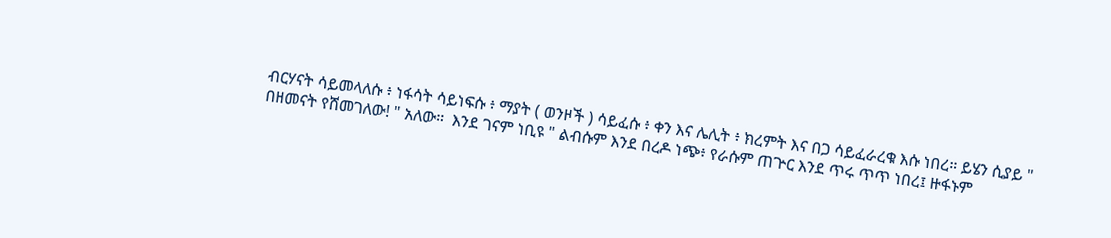ብርሃናት ሳይመላለሱ ፥ ነፋሳት ሳይነፍሱ ፥ ማያት ( ወንዞች ) ሳይፈሱ ፥ ቀን እና ሌሊት ፥ ክረምት እና በጋ ሳይፈራረቁ እሱ ነበረ። ይሄን ሲያይ " በዘመናት የሸመገለው! " አለው።  እንደ ገናም ነቢዩ " ልብሱም እንደ በረዶ ነጭ፥ የራሱም ጠጕር እንደ ጥሩ ጥጥ ነበረ፤ ዙፋኑም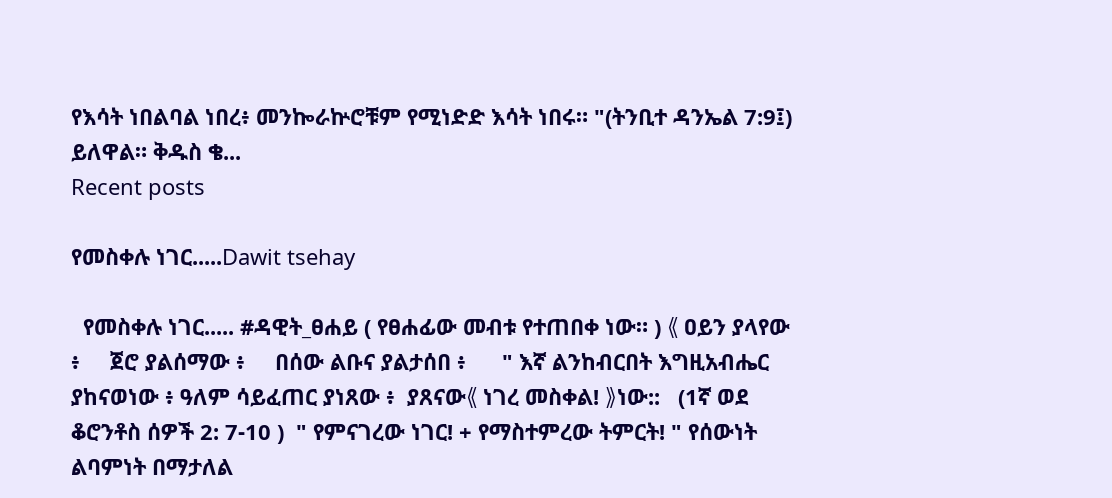የእሳት ነበልባል ነበረ፥ መንኰራኵሮቹም የሚነድድ እሳት ነበሩ። "(ትንቢተ ዳንኤል 7:9፤) ይለዋል። ቅዱስ ቄ...
Recent posts

የመስቀሉ ነገር.....Dawit tsehay

  የመስቀሉ ነገር..... #ዳዊት_ፀሐይ ( የፀሐፊው መብቱ የተጠበቀ ነው። ) 《 ዐይን ያላየው ፥     ጀሮ ያልሰማው ፥     በሰው ልቡና ያልታሰበ ፥      " እኛ ልንከብርበት እግዚአብሔር ያከናወነው ፥ ዓለም ሳይፈጠር ያነጸው ፥  ያጸናው《 ነገረ መስቀል! 》ነው::   (1ኛ ወደ ቆሮንቶስ ሰዎች 2: 7-10 )  " የምናገረው ነገር! + የማስተምረው ትምርት! " የሰውነት ልባምነት በማታለል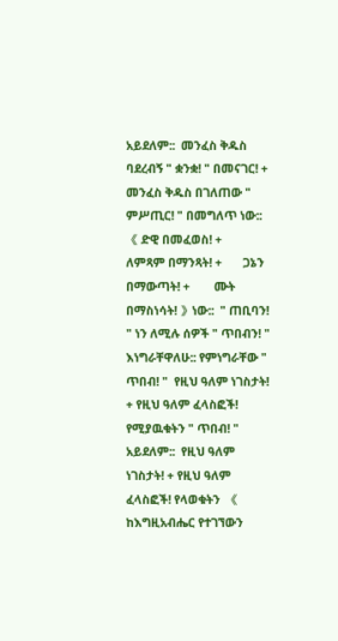አይደለም::  መንፈስ ቅዱስ ባደረብኝ " ቋንቋ! " በመናገር! + መንፈስ ቅዱስ በገለጠው " ምሥጢር! " በመግለጥ ነው::   《 ድዊ በመፈወስ! +       ለምጻም በማንጻት! +       ጋኔን በማውጣት! +        ሙት በማስነሳት! 》ነው::  " ጠቢባን! " ነን ለሚሉ ሰዎች " ጥበብን! "  እነግራቸዋለሁ:: የምነግራቸው " ጥበብ! "  የዚህ ዓለም ነገስታት! + የዚህ ዓለም ፈላስፎች! የሚያዉቁትን " ጥበብ! "  አይደለም::  የዚህ ዓለም ነገስታት! + የዚህ ዓለም ፈላስፎች! የላወቁትን  《 ከእግዚአብሔር የተገኘውን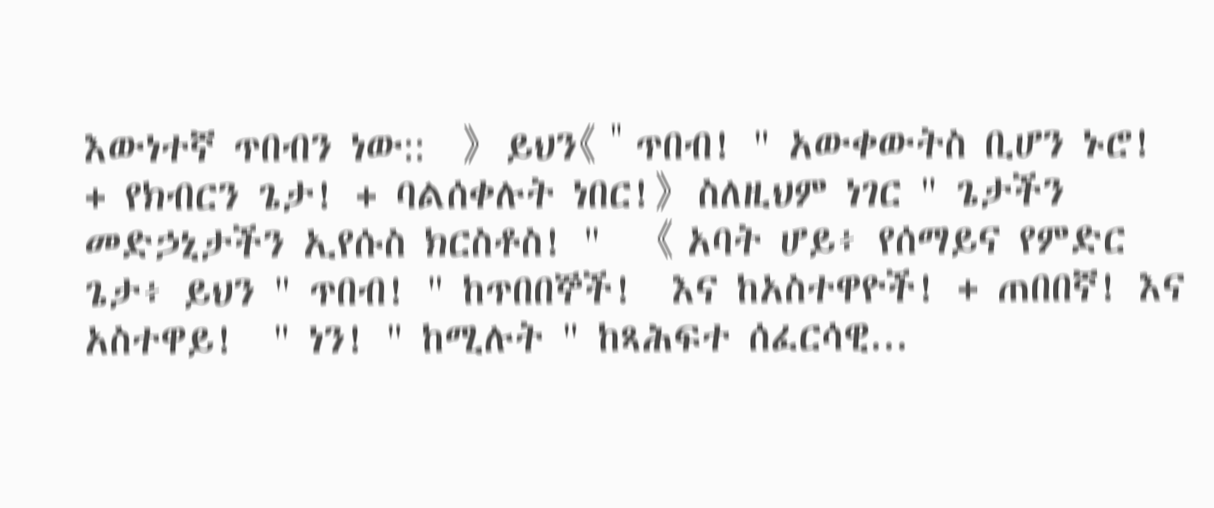እውነተኛ ጥበብን ነው::  》  ይህን《 " ጥበብ! " አውቀውትስ ቢሆን ኑሮ! + የክብርን ጌታ! + ባልሰቀሉት ነበር!》  ስለዚህም ነገር " ጌታችን መድኃኒታችን ኢየሱስ ክርስቶስ! "   《 አባት ሆይ፥ የሰማይና የምድር ጌታ፥ ይህን " ጥበብ! " ከጥበበኞች!  እና ከአስተዋዮች! + ጠበበኛ! እና አስተዋይ!  " ነን! " ከሚሉት " ከጻሕፍተ ሰፈርሳዊ...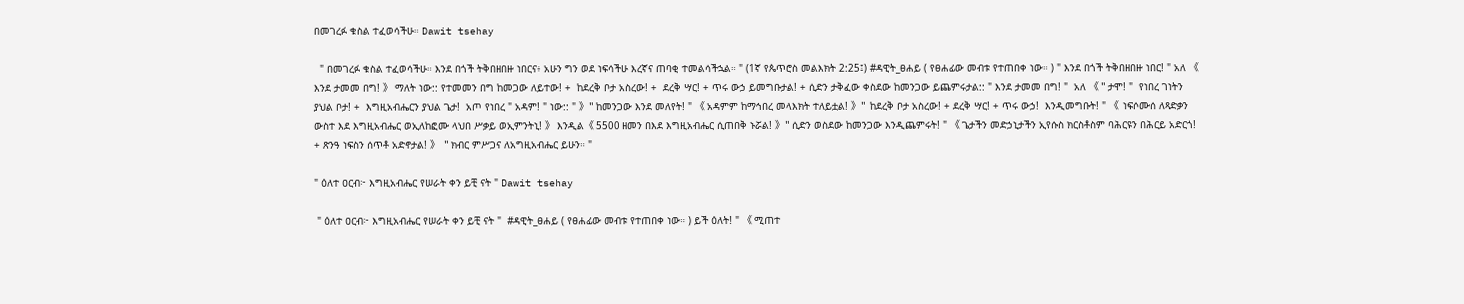በመገረፉ ቁስል ተፈወሳችሁ። Dawit tsehay

  " በመገረፉ ቁስል ተፈወሳችሁ። እንደ በጎች ትቅበዘበዙ ነበርና፥ አሁን ግን ወደ ነፍሳችሁ እረኛና ጠባቂ ተመልሳችኋል። " (1ኛ የጴጥሮስ መልእክት 2:25፤) #ዳዊት_ፀሐይ ( የፀሐፊው መብቱ የተጠበቀ ነው። ) " እንደ በጎች ትቅበዘበዙ ነበር! " አለ 《 እንደ ታመመ በግ! 》 ማለት ነው:: የተመመን በግ ከመጋው ለይተው! +  ከደረቅ ቦታ አስረው! +  ደረቅ ሣር! + ጥሩ ውኃ ይመግቡታል! + ሲድን ታቅፈው ቀስደው ከመንጋው ይጨምሩታል:: " እንደ ታመመ በግ! "  አለ 《 " ታሞ! "  የነበረ ገነትን ያህል ቦታ! +  እግዚአብሔርን ያህል ጌታ!  አጦ የነበረ " አዳም! " ነው:: " 》" ከመንጋው እንደ መለየት! " 《 አዳምም ከማኅበረ መላእክት ተለይቷል! 》"  ከደረቅ ቦታ አስረው! + ደረቅ ሣር! + ጥሩ ውኃ!  እንዲመግቡት! " 《  ነፍሶሙሰ ለጻድቃን ውስተ እደ እግዚአብሔር ወኢለከፎሙ ላህበ ሥቃይ ወኢምንትኒ! 》 እንዲል《 5500 ዘመን በእደ እግዚአብሔር ሲጠበቅ ኑሯል! 》" ሲድን ወስደው ከመንጋው እንዲጨምሩት! " 《 ጌታችን መድኃኒታችን ኢየሱስ ክርስቶስም ባሕርዩን በሕርይ አድርጎ! + ጽንዓ ነፍስን ሰጥቶ አድኖታል! 》  " ክብር ምሥጋና ለአግዚአብሔር ይሁን። "

" ዕለተ ዐርብ፦ እግዚአብሔር የሠራት ቀን ይቺ ናት " Dawit tsehay

 " ዕለተ ዐርብ፦ እግዚአብሔር የሠራት ቀን ይቺ ናት "  #ዳዊት_ፀሐይ ( የፀሐፊው መብቱ የተጠበቀ ነው። ) ይች ዕለት! " 《 ሚጠተ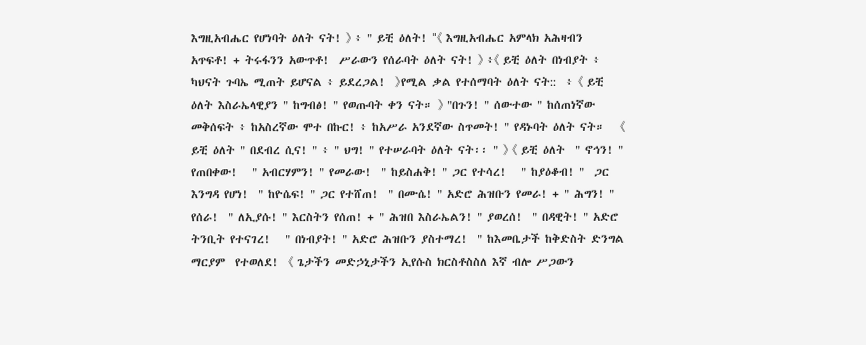እግዚአብሔር የሆነባት ዕለት ናት! 》 ፥ " ይቺ ዕለት! "《 እግዚአብሔር አምላክ አሕዛብን አጥፍቶ! + ትሩፋንን አውጥቶ!  ሥራውን የሰራባት ዕለት ናት! 》 ፥《 ይቺ ዕለት በነብያት ፥ ካህናት ጉባኤ ሚጠት ይሆናል ፥ ይደረጋል!  》የሚል ቃል የተሰማባት ዕለት ናት::  ፥ 《 ይቺ ዕለት እስራኤላዊያን " ከግብፅ! " የወጡባት ቀን ናት። 》 "በጉን! " ሰውተው " ከሰጠነኛው መቅሰፍት ፥ ከአስረኛው ሞተ በኩር! ፥ ከአሥራ አንደኛው ስጥመት! " የዳኑባት ዕለት ናት።   《 ይቺ ዕለት " በደብረ ሲና! " ፥ " ህግ! " የተሠራባት ዕለት ናት፡፡ " 》 《 ይቺ ዕለት  " ኖኅን! " የጠበቀው!   " አብርሃምን! " የመራው!  " ከይስሐቅ! " ጋር የተሳረ!   " ከያዕቆብ! "  ጋር እንግዳ የሆነ!  " ከዮሴፍ! " ጋር የተሸጠ!  " በሙሴ! " አድሮ ሕዝቡን የመራ! + " ሕግን! " የሰራ!  " ለኢያሱ! " እርስትን የሰጠ! + " ሕዝበ እስራኤልን! " ያወረሰ!  " በዳዊት! " አድሮ ትንቢት የተናገረ!   " በነብያት! " አድሮ ሕዝቡን ያስተማረ!  " ከእመቤታች ከቅድስት ድንግል ማርያም  የተወለደ!  《 ጌታችን መድኃኒታችን ኢየሱስ ክርስቶስስለ እኛ ብሎ ሥጋውን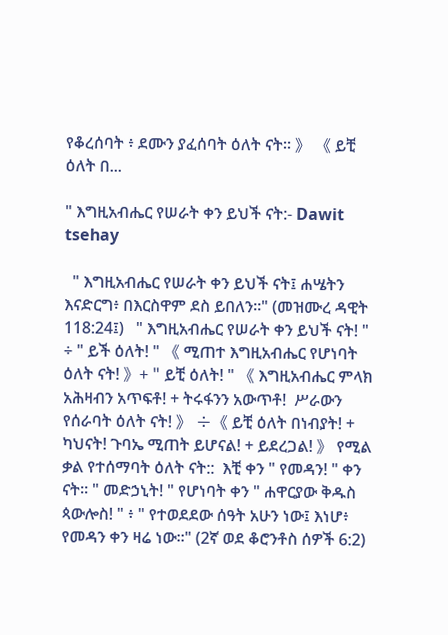የቆረሰባት ፥ ደሙን ያፈሰባት ዕለት ናት። 》 《 ይቺ ዕለት በ...

" እግዚአብሔር የሠራት ቀን ይህች ናት:- Dawit tsehay

  " እግዚአብሔር የሠራት ቀን ይህች ናት፤ ሐሤትን እናድርግ፥ በእርስዋም ደስ ይበለን።" (መዝሙረ ዳዊት 118:24፤)   " እግዚአብሔር የሠራት ቀን ይህች ናት! " ÷ " ይች ዕለት! " 《 ሚጠተ እግዚአብሔር የሆነባት ዕለት ናት! 》+ " ይቺ ዕለት! " 《 እግዚአብሔር ምላክ አሕዛብን አጥፍቶ! + ትሩፋንን አውጥቶ!  ሥራውን የሰራባት ዕለት ናት! 》 ÷《 ይቺ ዕለት በነብያት! + ካህናት! ጉባኤ ሚጠት ይሆናል! + ይደረጋል! 》 የሚል ቃል የተሰማባት ዕለት ናት::  እቺ ቀን " የመዳን! " ቀን ናት። " መድኃኒት! " የሆነባት ቀን " ሐዋርያው ቅዱስ ጳውሎስ! " ፥ " የተወደደው ሰዓት አሁን ነው፤ እነሆ፥ የመዳን ቀን ዛሬ ነው።" (2ኛ ወደ ቆሮንቶስ ሰዎች 6:2)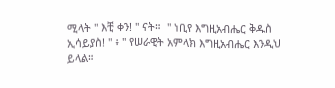ሚላት " እቺ ቀን! " ናት።  " ነቢየ እግዚአብሔር ቅዱስ ኢሳይያስ! " ፥ " የሠራዊት አምላክ እግዚአብሔር እንዲህ ይላል።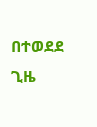በተወደደ ጊዜ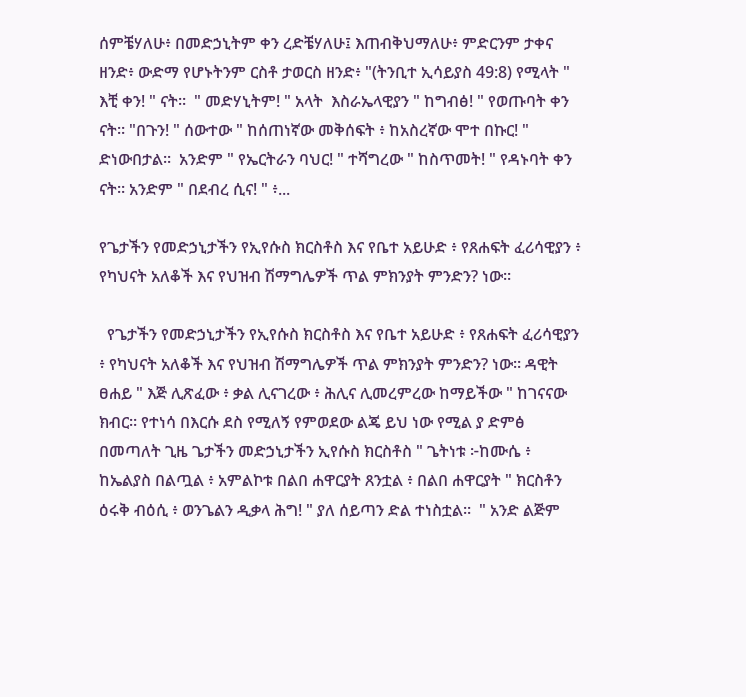ሰምቼሃለሁ፥ በመድኃኒትም ቀን ረድቼሃለሁ፤ እጠብቅህማለሁ፥ ምድርንም ታቀና ዘንድ፥ ውድማ የሆኑትንም ርስቶ ታወርስ ዘንድ፥ "(ትንቢተ ኢሳይያስ 49:8) የሚላት " እቺ ቀን! " ናት።  " መድሃኒትም! " አላት  እስራኤላዊያን " ከግብፅ! " የወጡባት ቀን ናት። "በጉን! " ሰውተው " ከሰጠነኛው መቅሰፍት ፥ ከአስረኛው ሞተ በኩር! " ድነውበታል፡፡  አንድም " የኤርትራን ባህር! " ተሻግረው " ከስጥመት! " የዳኑባት ቀን ናት። አንድም " በደብረ ሲና! " ፥...

የጌታችን የመድኃኒታችን የኢየሱስ ክርስቶስ እና የቤተ አይሁድ ፥ የጸሐፍት ፈሪሳዊያን ፥ የካህናት አለቆች እና የህዝብ ሽማግሌዎች ጥል ምክንያት ምንድን? ነው።

  የጌታችን የመድኃኒታችን የኢየሱስ ክርስቶስ እና የቤተ አይሁድ ፥ የጸሐፍት ፈሪሳዊያን ፥ የካህናት አለቆች እና የህዝብ ሽማግሌዎች ጥል ምክንያት ምንድን? ነው። ዳዊት ፀሐይ " እጅ ሊጽፈው ፥ ቃል ሊናገረው ፥ ሕሊና ሊመረምረው ከማይችው " ከገናናው ክብር። የተነሳ በእርሱ ደስ የሚለኝ የምወደው ልጄ ይህ ነው የሚል ያ ድምፅ በመጣለት ጊዜ ጌታችን መድኃኒታችን ኢየሱስ ክርስቶስ " ጌትነቱ ፦ከሙሴ ፥ ከኤልያስ በልጧል ፥ አምልኮቱ በልበ ሐዋርያት ጸንቷል ፥ በልበ ሐዋርያት " ክርስቶን ዕሩቅ ብዕሲ ፥ ወንጌልን ዲቃላ ሕግ! " ያለ ሰይጣን ድል ተነስቷል።  " አንድ ልጅም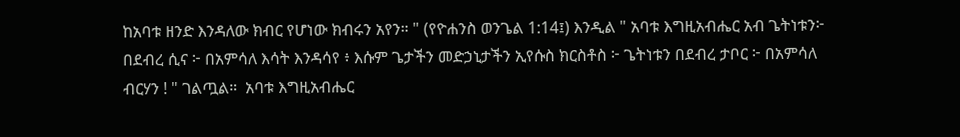ከአባቱ ዘንድ እንዳለው ክብር የሆነው ክብሩን አየን። " (የዮሐንስ ወንጌል 1:14፤) እንዲል " አባቱ እግዚአብሔር አብ ጌትነቱን፦ በደብረ ሲና ፦ በአምሳለ እሳት እንዳሳየ ፥ እሱም ጌታችን መድኃኒታችን ኢየሱስ ክርስቶስ ፦ ጌትነቱን በደብረ ታቦር ፦ በአምሳለ ብርሃን ! " ገልጧል።  አባቱ እግዚአብሔር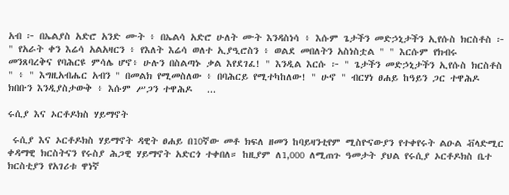አብ ፦ በኤልያስ አድሮ አንድ ሙት ፥ በኤልሳ አድሮ ሁለት ሙት እንዳስነሳ ፥ እሱም ጌታችን መድኃኒታችን ኢየሱስ ክርስቶስ ፦ " የአራት ቀን እሬሳ አልአዛርን ፥ የእለት እሬሳ ወለተ ኢያዒሮስን ፥ ወልደ መበለትን አስነስቷል " " እርሱም የክብሩ መንጸባረቅና የባሕርዩ ምሳሌ ሆኖ፥ ሁሉን በስልጣኑ ቃል እየደገፈ! " እንዲል እርሱ ፦ " ጌታችን መድኃኒታችን ኢየሱስ ክርስቶስ " ፥ " እግዚአብሔር አብን " በመልክ የሚመስለው ፥ በባሕርይ የሚተካከለው! " ሁኖ " ብርሃነ ፀሐይ ከዓይን ጋር ተዋሕዶ ክበቡን እንዲያስታውቅ ፥ እሱም ሥጋን ተዋሕዶ   ...

ሩሲያ እና ኦርቶዶክስ ሃይማኖት

 ሩሲያ እና ኦርቶዶክስ ሃይማኖት ዳዊት ፀሐይ በ10ኛው መቶ ክፍለ ዘመን ከባይዛንቲየም ሚስዮናውያን የተቀየሩት ልዑል ቭላድሚር ቀዳማዊ ክርስትናን የሩስያ ሕጋዊ ሃይማኖት አድርጎ ተቀበለ። ከዚያም ለ1,000 ለሚጠጉ ዓመታት ያህል የሩሲያ ኦርቶዶክስ ቤተ ክርስቲያን የአገሪቱ ዋነኛ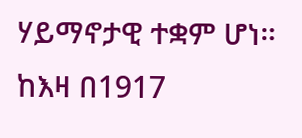ሃይማኖታዊ ተቋም ሆነ። ከእዛ በ1917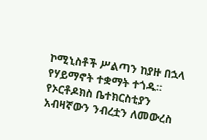ኮሚኒስቶች ሥልጣን ከያዙ በኋላ የሃይማኖት ተቋማት ተጎዱ። የኦርቶዶክስ ቤተክርስቲያን አብዛኛውን ንብረቷን ለመውረስ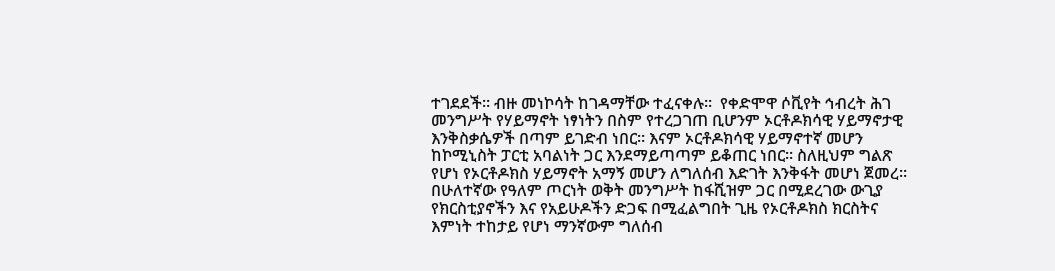ተገደደች። ብዙ መነኮሳት ከገዳማቸው ተፈናቀሉ።  የቀድሞዋ ሶቪየት ኅብረት ሕገ መንግሥት የሃይማኖት ነፃነትን በስም የተረጋገጠ ቢሆንም ኦርቶዶክሳዊ ሃይማኖታዊ እንቅስቃሴዎች በጣም ይገድብ ነበር። እናም ኦርቶዶክሳዊ ሃይማኖተኛ መሆን ከኮሚኒስት ፓርቲ አባልነት ጋር እንደማይጣጣም ይቆጠር ነበር። ስለዚህም ግልጽ የሆነ የኦርቶዶክስ ሃይማኖት አማኝ መሆን ለግለሰብ እድገት እንቅፋት መሆነ ጀመረ።  በሁለተኛው የዓለም ጦርነት ወቅት መንግሥት ከፋሺዝም ጋር በሚደረገው ውጊያ የክርስቲያኖችን እና የአይሁዶችን ድጋፍ በሚፈልግበት ጊዜ የኦርቶዶክስ ክርስትና እምነት ተከታይ የሆነ ማንኛውም ግለሰብ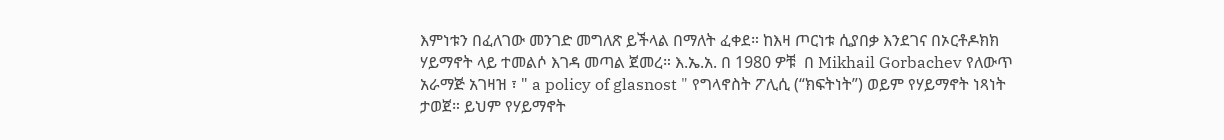እምነቱን በፈለገው መንገድ መግለጽ ይችላል በማለት ፈቀደ። ከእዛ ጦርነቱ ሲያበቃ እንደገና በኦርቶዶክክ ሃይማኖት ላይ ተመልሶ እገዳ መጣል ጀመረ። እ.ኤ.አ. በ 1980 ዎቹ  በ Mikhail Gorbachev የለውጥ አራማጅ አገዛዝ ፣ " a policy of glasnost " የግላኖስት ፖሊሲ (“ክፍትነት”) ወይም የሃይማኖት ነጻነት ታወጀ። ይህም የሃይማኖት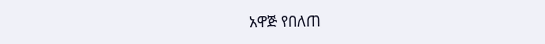አዋጅ የበለጠ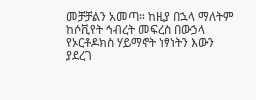መቻቻልን አመጣ። ከዚያ በኋላ ማለትም ከሶቪየት ኅብረት መፍረስ በውኃላ የኦርቶዶክስ ሃይማኖት ነፃነትን እውን ያደረገ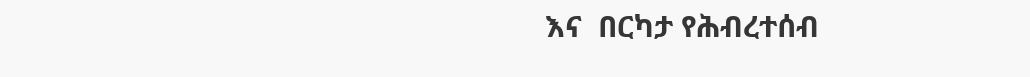እና  በርካታ የሕብረተሰብ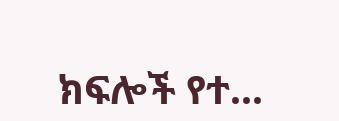ክፍሎች የተ...